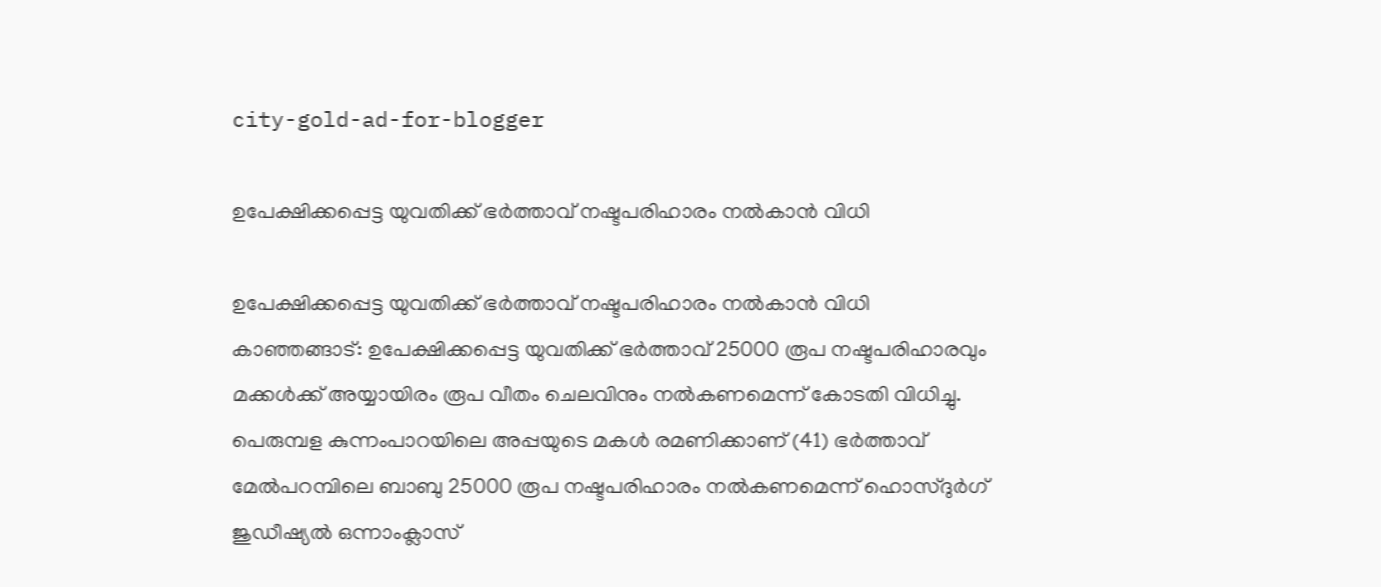city-gold-ad-for-blogger

ഉപേക്ഷിക്കപ്പെട്ട യുവതിക്ക് ഭര്‍ത്താവ് നഷ്ടപരിഹാരം നല്‍കാന്‍ വിധി

ഉപേക്ഷിക്കപ്പെട്ട യുവതിക്ക് ഭര്‍ത്താവ് നഷ്ടപരിഹാരം നല്‍കാന്‍ വിധി
കാഞ്ഞങ്ങാട്: ഉപേക്ഷിക്കപ്പെട്ട യുവതിക്ക് ഭര്‍ത്താവ് 25000 രൂപ നഷ്ടപരിഹാരവും മക്കള്‍ക്ക് അയ്യായിരം രൂപ വീതം ചെലവിനും നല്‍കണമെന്ന് കോടതി വിധിച്ചു. പെരുമ്പള കുന്നംപാറയിലെ അപ്പയുടെ മകള്‍ രമണിക്കാണ് (41) ഭര്‍ത്താവ് മേല്‍പറമ്പിലെ ബാബു 25000 രൂപ നഷ്ടപരിഹാരം നല്‍കണമെന്ന് ഹൊസ്ദുര്‍ഗ് ജുഡീഷ്യല്‍ ഒന്നാംക്ലാസ്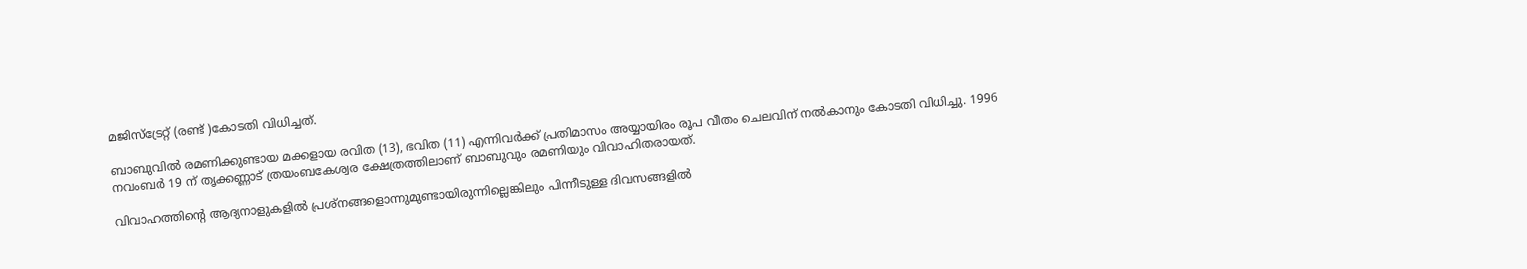മജിസ്‌ട്രേറ്റ് (രണ്ട് )കോടതി വിധിച്ചത്.

ബാബുവില്‍ രമണിക്കുണ്ടായ മക്കളായ രവിത (13), ഭവിത (11) എന്നിവര്‍ക്ക് പ്രതിമാസം അയ്യായിരം രൂപ വീതം ചെലവിന് നല്‍കാനും കോടതി വിധിച്ചു. 1996 നവംബര്‍ 19 ന് തൃക്കണ്ണാട് ത്രയംബകേശ്വര ക്ഷേത്രത്തിലാണ് ബാബുവും രമണിയും വിവാഹിതരായത്.

വിവാഹത്തിന്റെ ആദ്യനാളുകളില്‍ പ്രശ്‌നങ്ങളൊന്നുമുണ്ടായിരുന്നില്ലെങ്കിലും പിന്നീടുള്ള ദിവസങ്ങളില്‍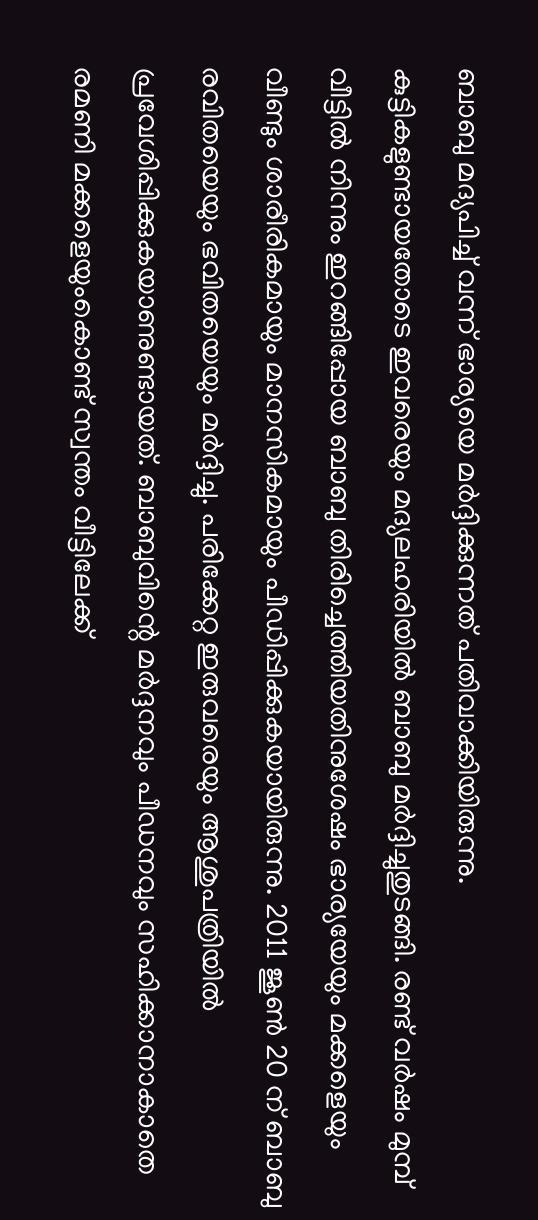ബാബു മദ്യപിച്ച് വന്ന് ഭാര്യയെ മര്‍ദ്ദിക്കുന്നത് പതിവാക്കിയിരുന്നു.
കുട്ടികളുണ്ടായതോടെ ഇവരെയും മദ്യലഹരിയില്‍ ബാബു മര്‍ദ്ദിച്ചുതുടങ്ങി. രണ്ട് വര്‍ഷം മുമ്പ് വീട്ടില്‍ നിന്നും ഇറങ്ങിപ്പോയ ബാബു തിരിച്ചെത്തിയതിനുശേഷം ഭാര്യയേയും മക്കളെയും വീണ്ടും ശാരീരികമായും മാനസികമായും പീഡിപ്പിക്കുകയായിരുന്നു. 2011 ജൂണ്‍ 20 ന് ബാബു രവിതയെയും ഭവിതയെയും മര്‍ദ്ദിച്ചു. പരിക്കേറ്റ ഇരുവരെയും ആശുപത്രിയില്‍ പ്രവേശിപ്പിക്കുകയാണുണ്ടായത്. ബാബുവിന്റെ മര്‍ദ്ദനവും പീഡനവും സഹിക്കാനാകാതെ രമണി മക്കളെയുംകൊണ്ട് സ്വന്തം വീട്ടിലേക്ക്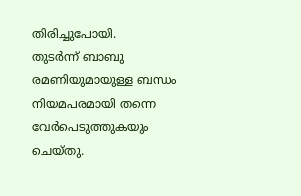തിരിച്ചുപോയി.
തുടര്‍ന്ന് ബാബു രമണിയുമായുള്ള ബന്ധം നിയമപരമായി തന്നെ വേര്‍പെടുത്തുകയും ചെയ്തു.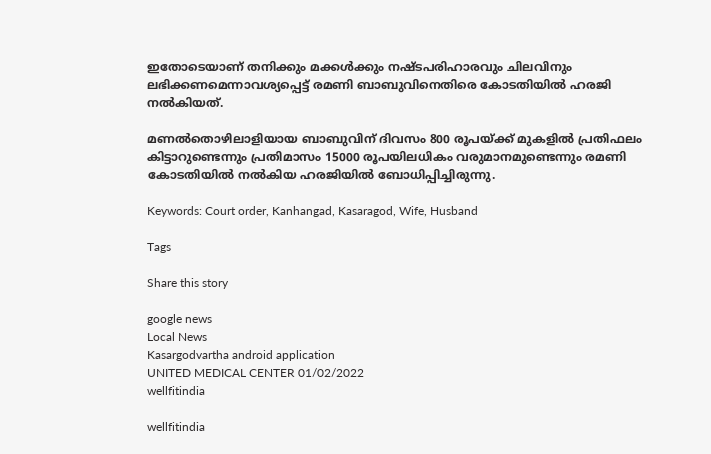ഇതോടെയാണ് തനിക്കും മക്കള്‍ക്കും നഷ്ടപരിഹാരവും ചിലവിനും ലഭിക്കണമെന്നാവശ്യപ്പെട്ട് രമണി ബാബുവിനെതിരെ കോടതിയില്‍ ഹരജി നല്‍കിയത്.

മണല്‍തൊഴിലാളിയായ ബാബുവിന് ദിവസം 800 രൂപയ്ക്ക് മുകളില്‍ പ്രതിഫലം കിട്ടാറുണ്ടെന്നും പ്രതിമാസം 15000 രൂപയിലധികം വരുമാനമുണ്ടെന്നും രമണി കോടതിയില്‍ നല്‍കിയ ഹരജിയില്‍ ബോധിപ്പിച്ചിരുന്നു.

Keywords: Court order, Kanhangad, Kasaragod, Wife, Husband

Tags

Share this story

google news
Local News
Kasargodvartha android application
UNITED MEDICAL CENTER 01/02/2022
wellfitindia

wellfitindia